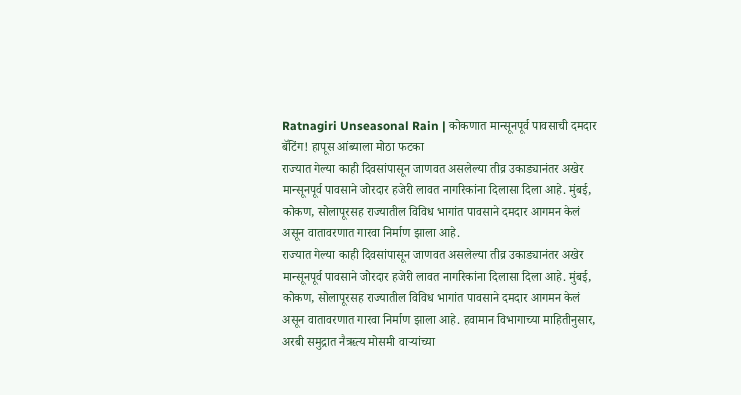Ratnagiri Unseasonal Rain | कोकणात मान्सूनपूर्व पावसाची दमदार बॅटिंग! हापूस आंब्याला मोठा फटका
राज्यात गेल्या काही दिवसांपासून जाणवत असलेल्या तीव्र उकाड्यानंतर अखेर मान्सूनपूर्व पावसाने जोरदार हजेरी लावत नागरिकांना दिलासा दिला आहे. मुंबई, कोकण, सोलापूरसह राज्यातील विविध भागांत पावसाने दमदार आगमन केलं असून वातावरणात गारवा निर्माण झाला आहे.
राज्यात गेल्या काही दिवसांपासून जाणवत असलेल्या तीव्र उकाड्यानंतर अखेर मान्सूनपूर्व पावसाने जोरदार हजेरी लावत नागरिकांना दिलासा दिला आहे. मुंबई, कोकण, सोलापूरसह राज्यातील विविध भागांत पावसाने दमदार आगमन केलं असून वातावरणात गारवा निर्माण झाला आहे. हवामान विभागाच्या माहितीनुसार, अरबी समुद्रात नैऋत्य मोसमी वाऱ्यांच्या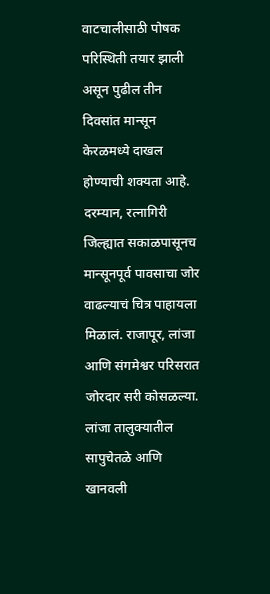वाटचालीसाठी पोषक परिस्थिती तयार झाली असून पुढील तीन दिवसांत मान्सून केरळमध्ये दाखल होण्याची शक्यता आहे.
दरम्यान, रत्नागिरी जिल्ह्यात सकाळपासूनच मान्सूनपूर्व पावसाचा जोर वाढल्याचं चित्र पाहायला मिळालं. राजापूर, लांजा आणि संगमेश्वर परिसरात जोरदार सरी कोसळल्या. लांजा तालुक्यातील सापुचेतळे आणि खानवली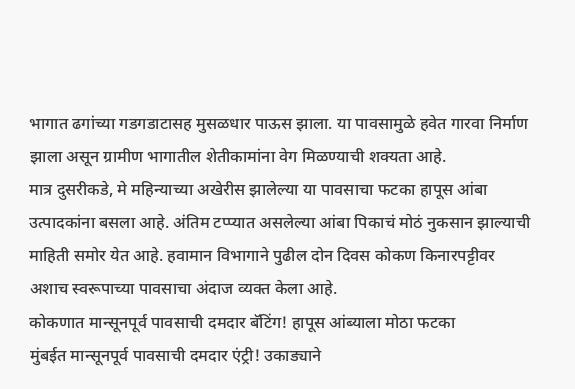भागात ढगांच्या गडगडाटासह मुसळधार पाऊस झाला. या पावसामुळे हवेत गारवा निर्माण झाला असून ग्रामीण भागातील शेतीकामांना वेग मिळण्याची शक्यता आहे.
मात्र दुसरीकडे, मे महिन्याच्या अखेरीस झालेल्या या पावसाचा फटका हापूस आंबा उत्पादकांना बसला आहे. अंतिम टप्प्यात असलेल्या आंबा पिकाचं मोठं नुकसान झाल्याची माहिती समोर येत आहे. हवामान विभागाने पुढील दोन दिवस कोकण किनारपट्टीवर अशाच स्वरूपाच्या पावसाचा अंदाज व्यक्त केला आहे.
कोकणात मान्सूनपूर्व पावसाची दमदार बॅटिंग! हापूस आंब्याला मोठा फटका
मुंबईत मान्सूनपूर्व पावसाची दमदार एंट्री! उकाड्याने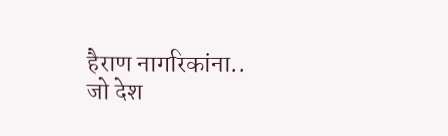हैराण नागरिकांना..
जो देश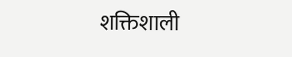शक्तिशाली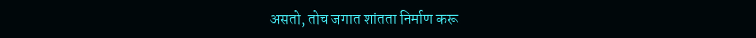असतो, तोच जगात शांतता निर्माण करू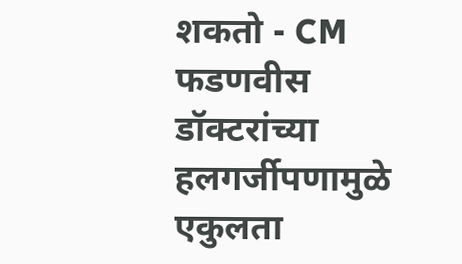शकतो - CM फडणवीस
डॉक्टरांच्या हलगर्जीपणामुळे एकुलता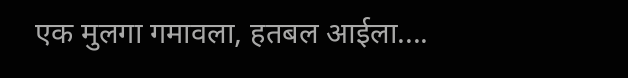एक मुलगा गमावला, हतबल आईला....